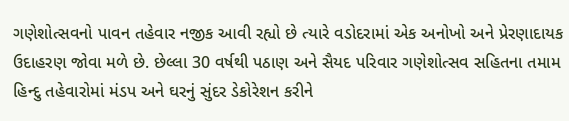ગણેશોત્સવનો પાવન તહેવાર નજીક આવી રહ્યો છે ત્યારે વડોદરામાં એક અનોખો અને પ્રેરણાદાયક ઉદાહરણ જોવા મળે છે. છેલ્લા 30 વર્ષથી પઠાણ અને સૈયદ પરિવાર ગણેશોત્સવ સહિતના તમામ હિન્દુ તહેવારોમાં મંડપ અને ઘરનું સુંદર ડેકોરેશન કરીને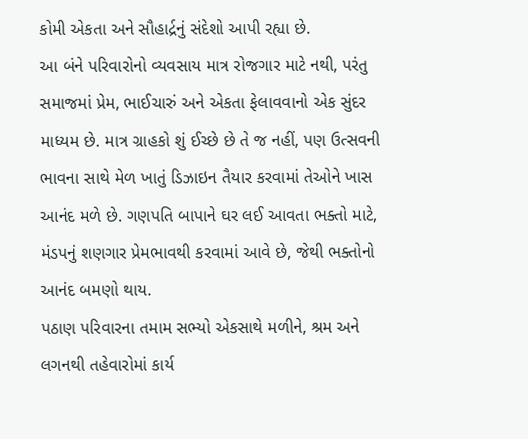કોમી એકતા અને સૌહાર્દ્રનું સંદેશો આપી રહ્યા છે.
આ બંને પરિવારોનો વ્યવસાય માત્ર રોજગાર માટે નથી, પરંતુ સમાજમાં પ્રેમ, ભાઈચારું અને એકતા ફેલાવવાનો એક સુંદર માધ્યમ છે. માત્ર ગ્રાહકો શું ઈચ્છે છે તે જ નહીં, પણ ઉત્સવની ભાવના સાથે મેળ ખાતું ડિઝાઇન તૈયાર કરવામાં તેઓને ખાસ આનંદ મળે છે. ગણપતિ બાપાને ઘર લઈ આવતા ભક્તો માટે, મંડપનું શણગાર પ્રેમભાવથી કરવામાં આવે છે, જેથી ભક્તોનો આનંદ બમણો થાય.
પઠાણ પરિવારના તમામ સભ્યો એકસાથે મળીને, શ્રમ અને લગનથી તહેવારોમાં કાર્ય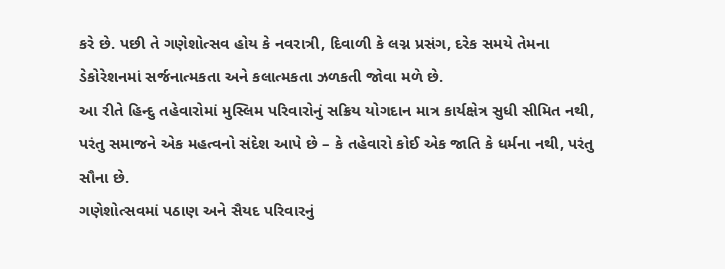કરે છે. પછી તે ગણેશોત્સવ હોય કે નવરાત્રી, દિવાળી કે લગ્ન પ્રસંગ, દરેક સમયે તેમના ડેકોરેશનમાં સર્જનાત્મકતા અને કલાત્મકતા ઝળકતી જોવા મળે છે.
આ રીતે હિન્દુ તહેવારોમાં મુસ્લિમ પરિવારોનું સક્રિય યોગદાન માત્ર કાર્યક્ષેત્ર સુધી સીમિત નથી, પરંતુ સમાજને એક મહત્વનો સંદેશ આપે છે – કે તહેવારો કોઈ એક જાતિ કે ધર્મના નથી, પરંતુ સૌના છે.
ગણેશોત્સવમાં પઠાણ અને સૈયદ પરિવારનું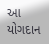આ યોગદાન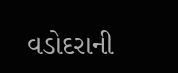વડોદરાની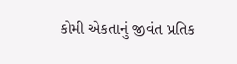કોમી એકતાનું જીવંત પ્રતિક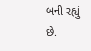બની રહ્યું છે.